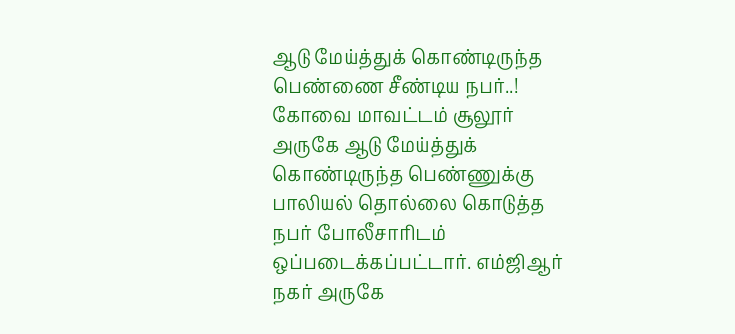ஆடு மேய்த்துக் கொண்டிருந்த பெண்ணை சீண்டிய நபர்..!
கோவை மாவட்டம் சூலூர் அருகே ஆடு மேய்த்துக் கொண்டிருந்த பெண்ணுக்கு பாலியல் தொல்லை கொடுத்த நபர் போலீசாரிடம் ஒப்படைக்கப்பட்டார். எம்ஜிஆர் நகர் அருகே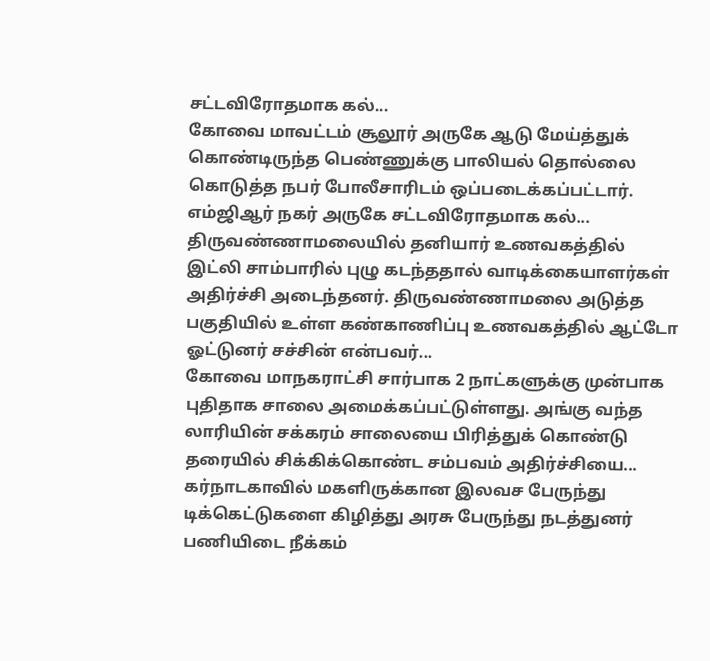சட்டவிரோதமாக கல்...
கோவை மாவட்டம் சூலூர் அருகே ஆடு மேய்த்துக் கொண்டிருந்த பெண்ணுக்கு பாலியல் தொல்லை கொடுத்த நபர் போலீசாரிடம் ஒப்படைக்கப்பட்டார். எம்ஜிஆர் நகர் அருகே சட்டவிரோதமாக கல்...
திருவண்ணாமலையில் தனியார் உணவகத்தில் இட்லி சாம்பாரில் புழு கடந்ததால் வாடிக்கையாளர்கள் அதிர்ச்சி அடைந்தனர். திருவண்ணாமலை அடுத்த பகுதியில் உள்ள கண்காணிப்பு உணவகத்தில் ஆட்டோ ஓட்டுனர் சச்சின் என்பவர்...
கோவை மாநகராட்சி சார்பாக 2 நாட்களுக்கு முன்பாக புதிதாக சாலை அமைக்கப்பட்டுள்ளது. அங்கு வந்த லாரியின் சக்கரம் சாலையை பிரித்துக் கொண்டு தரையில் சிக்கிக்கொண்ட சம்பவம் அதிர்ச்சியை...
கர்நாடகாவில் மகளிருக்கான இலவச பேருந்து டிக்கெட்டுகளை கிழித்து அரசு பேருந்து நடத்துனர் பணியிடை நீக்கம்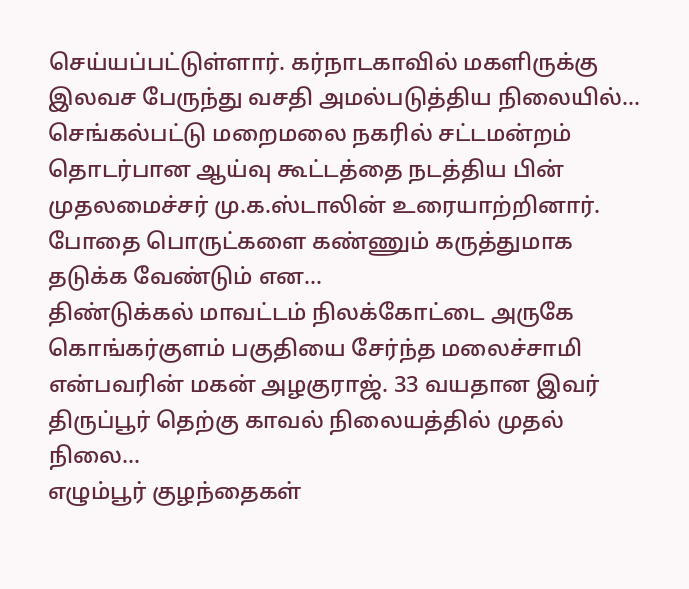செய்யப்பட்டுள்ளார். கர்நாடகாவில் மகளிருக்கு இலவச பேருந்து வசதி அமல்படுத்திய நிலையில்...
செங்கல்பட்டு மறைமலை நகரில் சட்டமன்றம் தொடர்பான ஆய்வு கூட்டத்தை நடத்திய பின் முதலமைச்சர் மு.க.ஸ்டாலின் உரையாற்றினார். போதை பொருட்களை கண்ணும் கருத்துமாக தடுக்க வேண்டும் என...
திண்டுக்கல் மாவட்டம் நிலக்கோட்டை அருகே கொங்கர்குளம் பகுதியை சேர்ந்த மலைச்சாமி என்பவரின் மகன் அழகுராஜ். 33 வயதான இவர் திருப்பூர் தெற்கு காவல் நிலையத்தில் முதல் நிலை...
எழும்பூர் குழந்தைகள்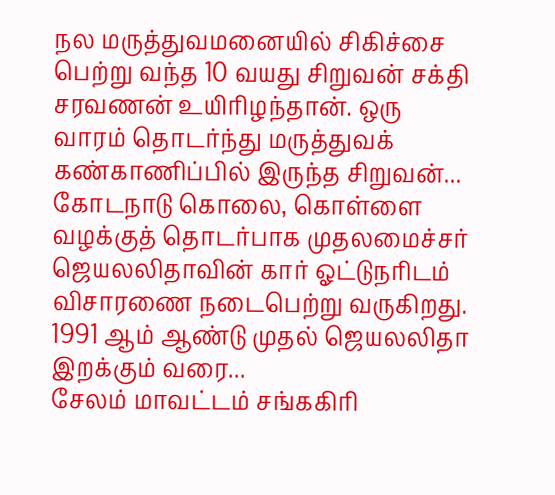நல மருத்துவமனையில் சிகிச்சை பெற்று வந்த 10 வயது சிறுவன் சக்தி சரவணன் உயிரிழந்தான். ஒரு வாரம் தொடர்ந்து மருத்துவக் கண்காணிப்பில் இருந்த சிறுவன்...
கோடநாடு கொலை, கொள்ளை வழக்குத் தொடர்பாக முதலமைச்சர் ஜெயலலிதாவின் கார் ஓட்டுநரிடம் விசாரணை நடைபெற்று வருகிறது. 1991 ஆம் ஆண்டு முதல் ஜெயலலிதா இறக்கும் வரை...
சேலம் மாவட்டம் சங்ககிரி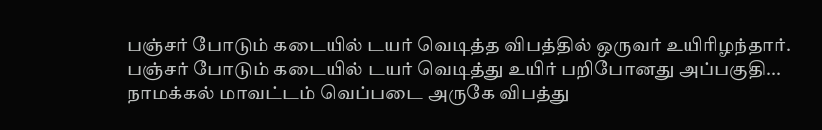பஞ்சர் போடும் கடையில் டயர் வெடித்த விபத்தில் ஒருவர் உயிரிழந்தார். பஞ்சர் போடும் கடையில் டயர் வெடித்து உயிர் பறிபோனது அப்பகுதி...
நாமக்கல் மாவட்டம் வெப்படை அருகே விபத்து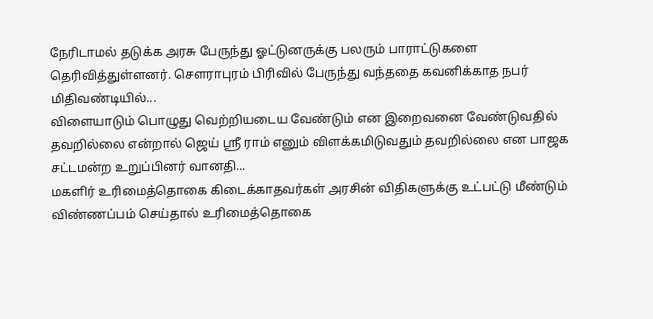நேரிடாமல் தடுக்க அரசு பேருந்து ஓட்டுனருக்கு பலரும் பாராட்டுகளை தெரிவித்துள்ளனர். சௌராபுரம் பிரிவில் பேருந்து வந்ததை கவனிக்காத நபர் மிதிவண்டியில்...
விளையாடும் பொழுது வெற்றியடைய வேண்டும் என இறைவனை வேண்டுவதில் தவறில்லை என்றால் ஜெய் ஸ்ரீ ராம் எனும் விளக்கமிடுவதும் தவறில்லை என பாஜக சட்டமன்ற உறுப்பினர் வானதி...
மகளிர் உரிமைத்தொகை கிடைக்காதவர்கள் அரசின் விதிகளுக்கு உட்பட்டு மீண்டும் விண்ணப்பம் செய்தால் உரிமைத்தொகை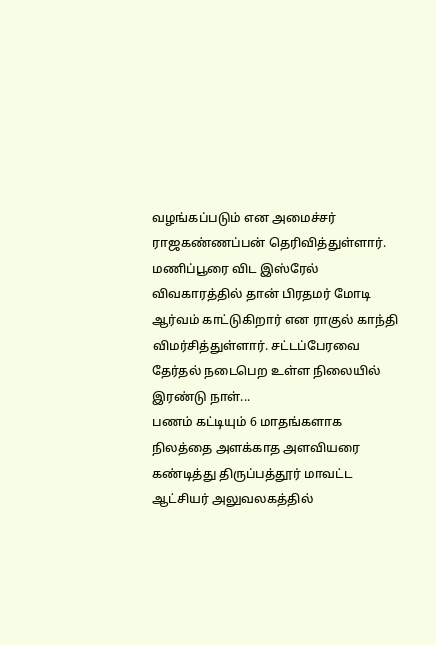வழங்கப்படும் என அமைச்சர் ராஜகண்ணப்பன் தெரிவித்துள்ளார்.
மணிப்பூரை விட இஸ்ரேல் விவகாரத்தில் தான் பிரதமர் மோடி ஆர்வம் காட்டுகிறார் என ராகுல் காந்தி விமர்சித்துள்ளார். சட்டப்பேரவை தேர்தல் நடைபெற உள்ள நிலையில் இரண்டு நாள்...
பணம் கட்டியும் 6 மாதங்களாக நிலத்தை அளக்காத அளவியரை கண்டித்து திருப்பத்தூர் மாவட்ட ஆட்சியர் அலுவலகத்தில்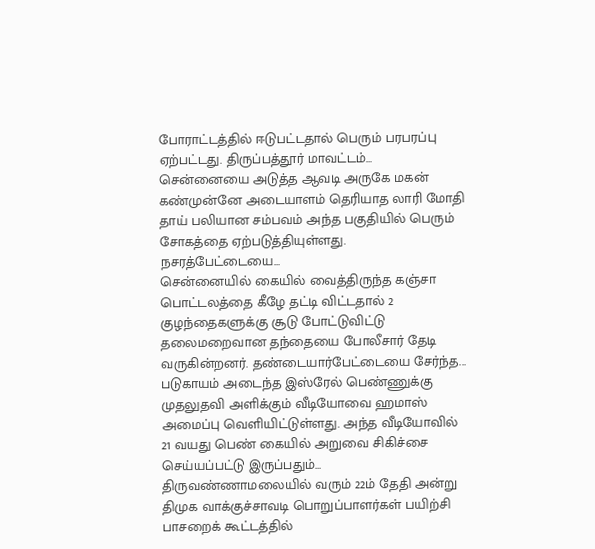போராட்டத்தில் ஈடுபட்டதால் பெரும் பரபரப்பு ஏற்பட்டது. திருப்பத்தூர் மாவட்டம்...
சென்னையை அடுத்த ஆவடி அருகே மகன் கண்முன்னே அடையாளம் தெரியாத லாரி மோதி தாய் பலியான சம்பவம் அந்த பகுதியில் பெரும் சோகத்தை ஏற்படுத்தியுள்ளது. நசரத்பேட்டையை...
சென்னையில் கையில் வைத்திருந்த கஞ்சா பொட்டலத்தை கீழே தட்டி விட்டதால் 2 குழந்தைகளுக்கு சூடு போட்டுவிட்டு தலைமறைவான தந்தையை போலீசார் தேடி வருகின்றனர். தண்டையார்பேட்டையை சேர்ந்த...
படுகாயம் அடைந்த இஸ்ரேல் பெண்ணுக்கு முதலுதவி அளிக்கும் வீடியோவை ஹமாஸ் அமைப்பு வெளியிட்டுள்ளது. அந்த வீடியோவில் 21 வயது பெண் கையில் அறுவை சிகிச்சை செய்யப்பட்டு இருப்பதும்...
திருவண்ணாமலையில் வரும் 22ம் தேதி அன்று திமுக வாக்குச்சாவடி பொறுப்பாளர்கள் பயிற்சி பாசறைக் கூட்டத்தில்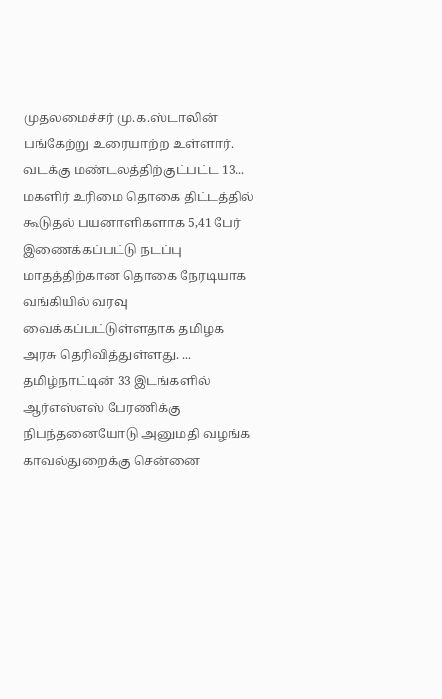முதலமைச்சர் மு.க.ஸ்டாலின் பங்கேற்று உரையாற்ற உள்ளார். வடக்கு மண்டலத்திற்குட்பட்ட 13...
மகளிர் உரிமை தொகை திட்டத்தில் கூடுதல் பயனாளிகளாக 5,41 பேர் இணைக்கப்பட்டு நடப்பு மாதத்திற்கான தொகை நேரடியாக வங்கியில் வரவு வைக்கப்பட்டுள்ளதாக தமிழக அரசு தெரிவித்துள்ளது. ...
தமிழ்நாட்டின் 33 இடங்களில் ஆர்எஸ்எஸ் பேரணிக்கு நிபந்தனையோடு அனுமதி வழங்க காவல்துறைக்கு சென்னை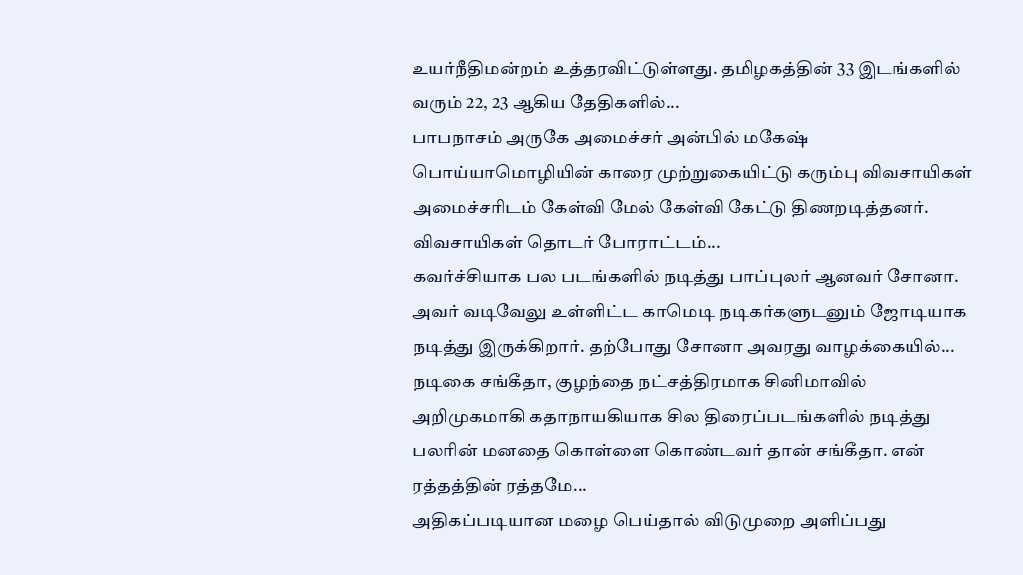உயர்நீதிமன்றம் உத்தரவிட்டுள்ளது. தமிழகத்தின் 33 இடங்களில் வரும் 22, 23 ஆகிய தேதிகளில்...
பாபநாசம் அருகே அமைச்சர் அன்பில் மகேஷ் பொய்யாமொழியின் காரை முற்றுகையிட்டு கரும்பு விவசாயிகள் அமைச்சரிடம் கேள்வி மேல் கேள்வி கேட்டு திணறடித்தனர். விவசாயிகள் தொடர் போராட்டம்...
கவர்ச்சியாக பல படங்களில் நடித்து பாப்புலர் ஆனவர் சோனா. அவர் வடிவேலு உள்ளிட்ட காமெடி நடிகர்களுடனும் ஜோடியாக நடித்து இருக்கிறார். தற்போது சோனா அவரது வாழக்கையில்...
நடிகை சங்கீதா, குழந்தை நட்சத்திரமாக சினிமாவில் அறிமுகமாகி கதாநாயகியாக சில திரைப்படங்களில் நடித்து பலரின் மனதை கொள்ளை கொண்டவர் தான் சங்கீதா. என் ரத்தத்தின் ரத்தமே...
அதிகப்படியான மழை பெய்தால் விடுமுறை அளிப்பது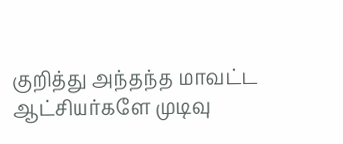குறித்து அந்தந்த மாவட்ட ஆட்சியர்களே முடிவு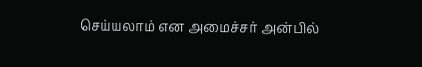செய்யலாம் என அமைச்சர் அன்பில்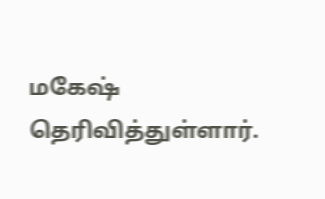மகேஷ் தெரிவித்துள்ளார்.